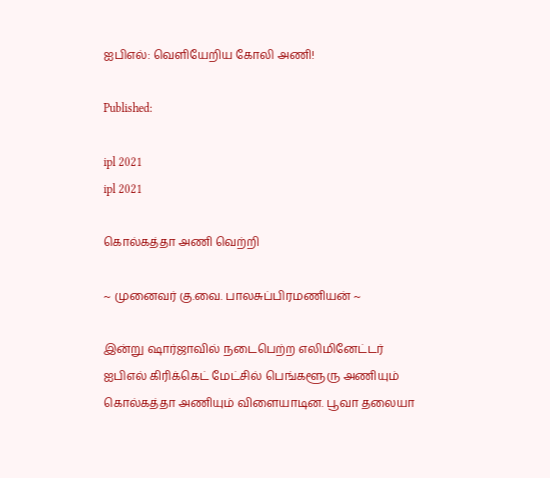ஐபிஎல்: வெளியேறிய கோலி அணி!

Published:

ipl 2021
ipl 2021

கொல்கத்தா அணி வெற்றி

~ முனைவர் கு.வை. பாலசுப்பிரமணியன் ~

இன்று ஷார்ஜாவில் நடைபெற்ற எலிமினேட்டர் ஐபிஎல் கிரிக்கெட் மேட்சில் பெங்களூரு அணியும் கொல்கத்தா அணியும் விளையாடின. பூவா தலையா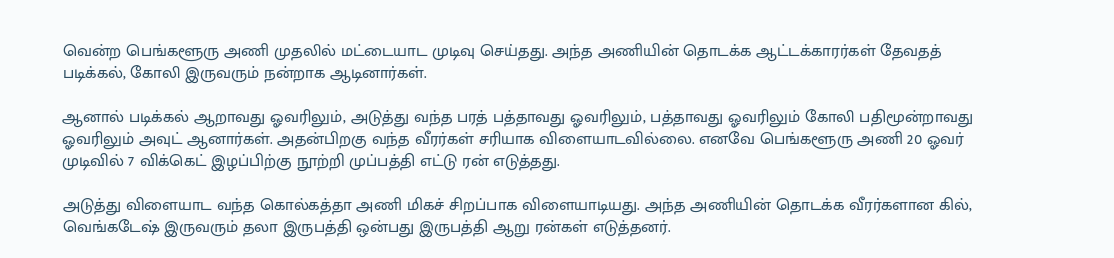வென்ற பெங்களூரு அணி முதலில் மட்டையாட முடிவு செய்தது. அந்த அணியின் தொடக்க ஆட்டக்காரர்கள் தேவதத் படிக்கல், கோலி இருவரும் நன்றாக ஆடினார்கள்.

ஆனால் படிக்கல் ஆறாவது ஓவரிலும், அடுத்து வந்த பரத் பத்தாவது ஓவரிலும், பத்தாவது ஓவரிலும் கோலி பதிமூன்றாவது ஓவரிலும் அவுட் ஆனார்கள். அதன்பிறகு வந்த வீரர்கள் சரியாக விளையாடவில்லை. எனவே பெங்களூரு அணி 20 ஓவர் முடிவில் 7 விக்கெட் இழப்பிற்கு நூற்றி முப்பத்தி எட்டு ரன் எடுத்தது.

அடுத்து விளையாட வந்த கொல்கத்தா அணி மிகச் சிறப்பாக விளையாடியது. அந்த அணியின் தொடக்க வீரர்களான கில், வெங்கடேஷ் இருவரும் தலா இருபத்தி ஒன்பது இருபத்தி ஆறு ரன்கள் எடுத்தனர்.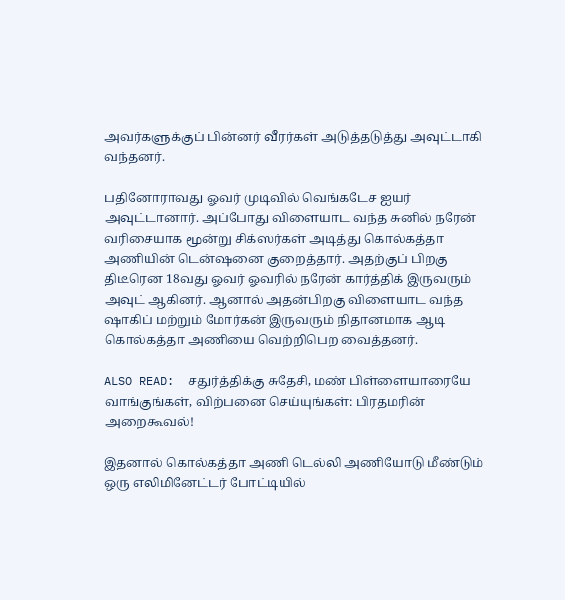அவர்களுக்குப் பின்னர் வீரர்கள் அடுத்தடுத்து அவுட்டாகி வந்தனர்.

பதினோராவது ஓவர் முடிவில் வெங்கடேச ஐயர் அவுட்டானார். அப்போது விளையாட வந்த சுனில் நரேன் வரிசையாக மூன்று சிக்ஸர்கள் அடித்து கொல்கத்தா அணியின் டென்ஷனை குறைத்தார். அதற்குப் பிறகு திடீரென 18வது ஓவர் ஓவரில் நரேன் கார்த்திக் இருவரும் அவுட் ஆகினர். ஆனால் அதன்பிறகு விளையாட வந்த ஷாகிப் மற்றும் மோர்கன் இருவரும் நிதானமாக ஆடி கொல்கத்தா அணியை வெற்றிபெற வைத்தனர்.

ALSO READ:  சதுர்த்திக்கு சுதேசி, மண் பிள்ளையாரையே வாங்குங்கள், விற்பனை செய்யுங்கள்: பிரதமரின் அறைகூவல்!

இதனால் கொல்கத்தா அணி டெல்லி அணியோடு மீண்டும் ஒரு எலிமினேட்டர் போட்டியில்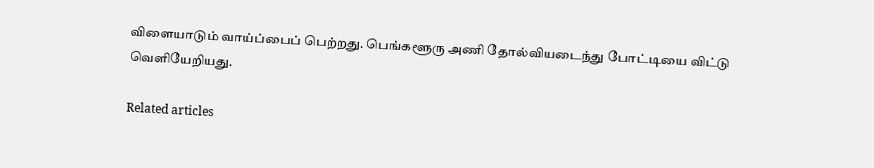விளையாடும் வாய்ப்பைப் பெற்றது. பெங்களூரு அணி தோல்வியடைந்து போட்டியை விட்டு வெளியேறியது.

Related articles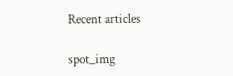Recent articles

spot_img